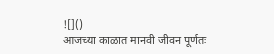![]()
आजच्या काळात मानवी जीवन पूर्णतः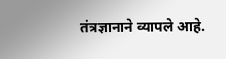तंत्रज्ञानाने व्यापले आहे.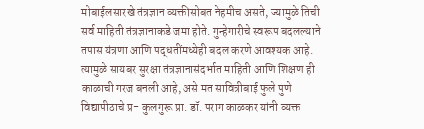मोबाईलसारखे तंत्रज्ञान व्यक्तीसोबत नेहमीच असते, ज्यामुळे तिची सर्व माहिती तंत्रज्ञानाकडे जमा होते. गुन्हेगारीचे स्वरूप बदलल्याने तपास यंत्रणा आणि पद्धतींमध्येही बदल करणे आवश्यक आहे. त्यामुळे सायबर सुरक्षा तंत्रज्ञानासंदर्भात माहिती आणि शिक्षण ही काळाची गरज बनली आहे, असे मत सावित्रीबाई फुले पुणे विद्यापीठाचे प्र- कुलगुरू प्रा. डॉ. पराग काळकर यांनी व्यक्त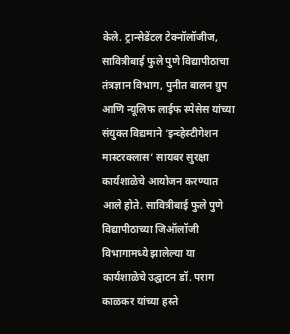केले. ट्रान्सेडेंटल टेक्नॉलॉजीज, सावित्रीबाई फुले पुणे विद्यापीठाचा तंत्रज्ञान विभाग, पुनीत बालन ग्रुप आणि न्यूलिफ लाईफ स्पेसेस यांच्या संयुक्त विद्यमाने ‘इन्व्हेस्टीगेशन मास्टरक्लास’ सायबर सुरक्षा कार्यशाळेचे आयोजन करण्यात आले होते. सावित्रीबाई फुले पुणे विद्यापीठाच्या जिऑलॉजी विभागामध्ये झालेल्या या कार्यशाळेचे उद्घाटन डॉ. पराग काळकर यांच्या हस्ते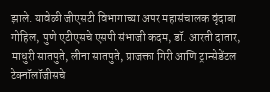झाले. यावेळी जीएसटी विभागाच्या अपर महासंचालक वृंदाबा गोहिल, पुणे एटीएसचे एसपी संभाजी कदम, डॉ. आरती दातार, माधुरी सातपुते, लीना सातपुते, प्राजक्ता गिरी आणि ट्रान्सेडेंटल टेक्नॉलॉजीसचे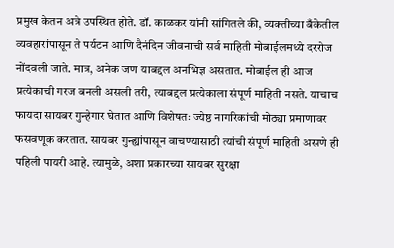प्रमुख केतन अत्रे उपस्थित होते. डॉ. काळकर यांनी सांगितले की, व्यक्तीच्या बँकेतील व्यवहारांपासून ते पर्यटन आणि दैनंदिन जीवनाची सर्व माहिती मोबाईलमध्ये दररोज नोंदवली जाते. मात्र, अनेक जण याबद्दल अनभिज्ञ असतात. मोबाईल ही आज प्रत्येकाची गरज बनली असली तरी, त्याबद्दल प्रत्येकाला संपूर्ण माहिती नसते. याचाच फायदा सायबर गुन्हेगार घेतात आणि विशेषतः ज्येष्ठ नागरिकांची मोठ्या प्रमाणावर फसवणूक करतात. सायबर गुन्ह्यांपासून वाचण्यासाठी त्यांची संपूर्ण माहिती असणे ही पहिली पायरी आहे. त्यामुळे, अशा प्रकारच्या सायबर सुरक्षा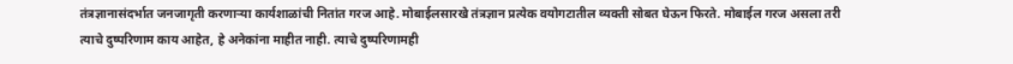तंत्रज्ञानासंदर्भात जनजागृती करणाऱ्या कार्यशाळांची नितांत गरज आहे. मोबाईलसारखे तंत्रज्ञान प्रत्येक वयोगटातील व्यक्ती सोबत घेऊन फिरते. मोबाईल गरज असला तरी त्याचे दुष्परिणाम काय आहेत, हे अनेकांना माहीत नाही. त्याचे दुष्परिणामही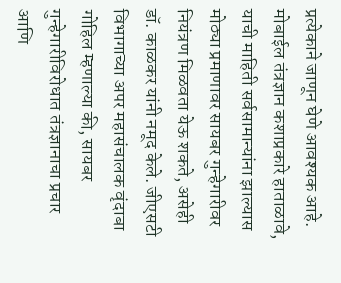प्रत्येकाने जाणून घेणे आवश्यक आहे. मोबाईल तंत्रज्ञान कशाप्रकारे हाताळावे, याची माहिती सर्वसामान्यांना झाल्यास मोठ्या प्रमाणावर सायबर गुन्हेगारीवर नियंत्रण मिळवता येऊ शकते, असेही डॉ. काळकर यांनी नमूद केले. जीएसटी विभागाच्या अपर महासंचालक वृंदाबा गोहिल म्हणाल्या की, सायबर गुन्हेगारीविरोधात तंत्रज्ञानाचा प्रचार आणि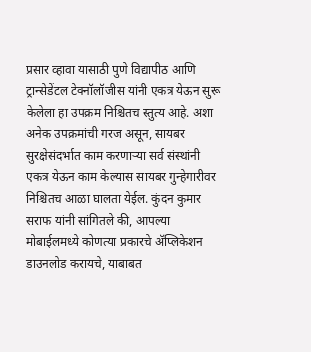प्रसार व्हावा यासाठी पुणे विद्यापीठ आणि ट्रान्सेडेंटल टेक्नॉलॉजीस यांनी एकत्र येऊन सुरू केलेला हा उपक्रम निश्चितच स्तुत्य आहे. अशा अनेक उपक्रमांची गरज असून, सायबर सुरक्षेसंदर्भात काम करणाऱ्या सर्व संस्थांनी एकत्र येऊन काम केल्यास सायबर गुन्हेगारीवर निश्चितच आळा घालता येईल. कुंदन कुमार सराफ यांनी सांगितले की, आपल्या मोबाईलमध्ये कोणत्या प्रकारचे ॲप्लिकेशन डाउनलोड करायचे, याबाबत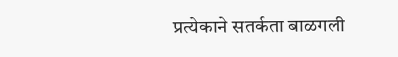प्रत्येकाने सतर्कता बाळगली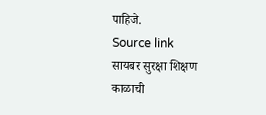पाहिजे.
Source link
सायबर सुरक्षा शिक्षण काळाची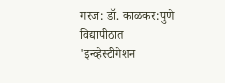गरज: डॉ. काळकर:पुणे विद्यापीठात 'इन्व्हेस्टीगेशन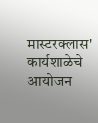मास्टरक्लास' कार्यशाळेचे आयोजन